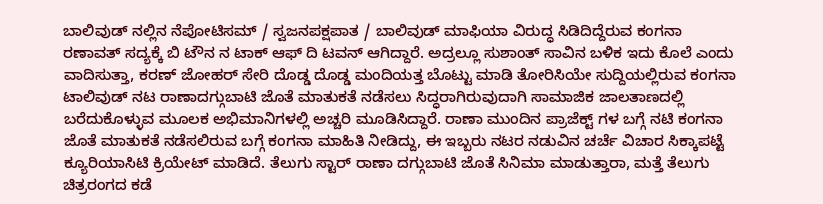ಬಾಲಿವುಡ್ ನಲ್ಲಿನ ನೆಪೋಟಿಸಮ್ / ಸ್ವಜನಪಕ್ಷಪಾತ / ಬಾಲಿವುಡ್ ಮಾಫಿಯಾ ವಿರುದ್ಧ ಸಿಡಿದಿದ್ದೆರುವ ಕಂಗನಾ ರಣಾವತ್ ಸದ್ಯಕ್ಕೆ ಬಿ ಟೌನ ನ ಟಾಕ್ ಆಫ್ ದಿ ಟವನ್ ಆಗಿದ್ದಾರೆ. ಅದ್ರಲ್ಲೂ ಸುಶಾಂತ್ ಸಾವಿನ ಬಳಿಕ ಇದು ಕೊಲೆ ಎಂದು ವಾದಿಸುತ್ತಾ, ಕರಣ್ ಜೋಹರ್ ಸೇರಿ ದೊಡ್ಡ ದೊಡ್ಡ ಮಂದಿಯತ್ತ ಬೊಟ್ಟು ಮಾಡಿ ತೋರಿಸಿಯೇ ಸುದ್ದಿಯಲ್ಲಿರುವ ಕಂಗನಾ ಟಾಲಿವುಡ್ ನಟ ರಾಣಾದಗ್ಗುಬಾಟಿ ಜೊತೆ ಮಾತುಕತೆ ನಡೆಸಲು ಸಿದ್ಧರಾಗಿರುವುದಾಗಿ ಸಾಮಾಜಿಕ ಜಾಲತಾಣದಲ್ಲಿ ಬರೆದುಕೊಳ್ಳುವ ಮೂಲಕ ಅಭಿಮಾನಿಗಳಲ್ಲಿ ಅಚ್ಚರಿ ಮೂಡಿಸಿದ್ದಾರೆ. ರಾಣಾ ಮುಂದಿನ ಪ್ರಾಜೆಕ್ಟ್ ಗಳ ಬಗ್ಗೆ ನಟಿ ಕಂಗನಾ ಜೊತೆ ಮಾತುಕತೆ ನಡೆಸಲಿರುವ ಬಗ್ಗೆ ಕಂಗನಾ ಮಾಹಿತಿ ನೀಡಿದ್ದು, ಈ ಇಬ್ಬರು ನಟರ ನಡುವಿನ ಚರ್ಚೆ ವಿಚಾರ ಸಿಕ್ಕಾಪಟ್ಟೆ ಕ್ಯೂರಿಯಾಸಿಟಿ ಕ್ರಿಯೇಟ್ ಮಾಡಿದೆ. ತೆಲುಗು ಸ್ಟಾರ್ ರಾಣಾ ದಗ್ಗುಬಾಟಿ ಜೊತೆ ಸಿನಿಮಾ ಮಾಡುತ್ತಾರಾ, ಮತ್ತೆ ತೆಲುಗು ಚಿತ್ರರಂಗದ ಕಡೆ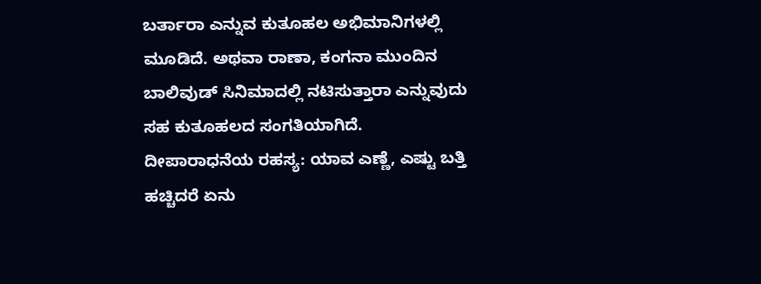ಬರ್ತಾರಾ ಎನ್ನುವ ಕುತೂಹಲ ಅಭಿಮಾನಿಗಳಲ್ಲಿ ಮೂಡಿದೆ. ಅಥವಾ ರಾಣಾ, ಕಂಗನಾ ಮುಂದಿನ ಬಾಲಿವುಡ್ ಸಿನಿಮಾದಲ್ಲಿ ನಟಿಸುತ್ತಾರಾ ಎನ್ನುವುದು ಸಹ ಕುತೂಹಲದ ಸಂಗತಿಯಾಗಿದೆ.
ದೀಪಾರಾಧನೆಯ ರಹಸ್ಯ: ಯಾವ ಎಣ್ಣೆ, ಎಷ್ಟು ಬತ್ತಿ ಹಚ್ಚಿದರೆ ಏನು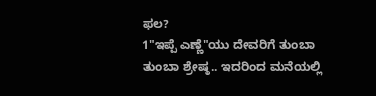ಫಲ?
1"ಇಪ್ಪೆ ಎಣ್ಣೆ"ಯು ದೇವರಿಗೆ ತುಂಬಾ ತುಂಬಾ ಶ್ರೇಷ್ಠ.. ಇದರಿಂದ ಮನೆಯಲ್ಲಿ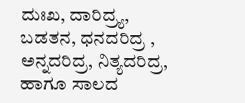ದುಃಖ, ದಾರಿದ್ರ್ಯ, ಬಡತನ, ಧನದರಿದ್ರ , ಅನ್ನದರಿದ್ರ, ನಿತ್ಯದರಿದ್ರ, ಹಾಗೂ ಸಾಲದ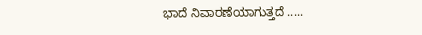ಭಾದೆ ನಿವಾರಣೆಯಾಗುತ್ತದೆ .....